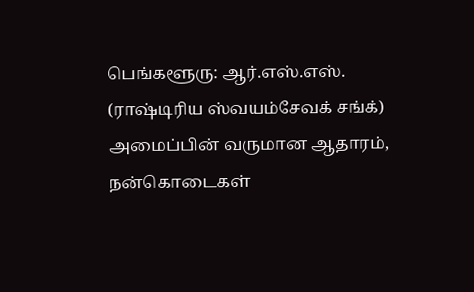பெங்களூரு: ஆர்.எஸ்.எஸ். (ராஷ்டிரிய ஸ்வயம்சேவக் சங்க்) அமைப்பின் வருமான ஆதாரம், நன்கொடைகள்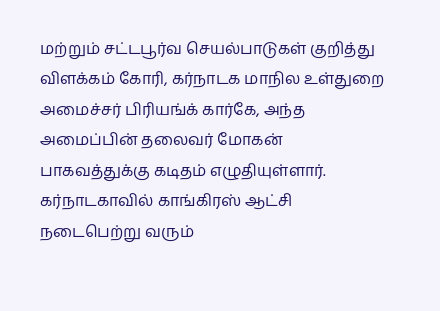மற்றும் சட்டபூர்வ செயல்பாடுகள் குறித்து விளக்கம் கோரி, கர்நாடக மாநில உள்துறை அமைச்சர் பிரியங்க் கார்கே, அந்த அமைப்பின் தலைவர் மோகன் பாகவத்துக்கு கடிதம் எழுதியுள்ளார்.
கர்நாடகாவில் காங்கிரஸ் ஆட்சி நடைபெற்று வரும்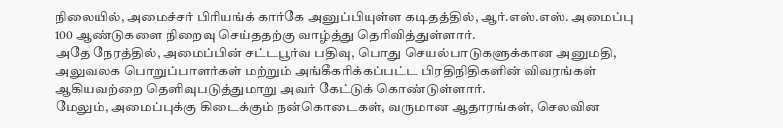நிலையில், அமைச்சர் பிரியங்க் கார்கே அனுப்பியுள்ள கடிதத்தில், ஆர்.எஸ்.எஸ். அமைப்பு 100 ஆண்டுகளை நிறைவு செய்ததற்கு வாழ்த்து தெரிவித்துள்ளார்.
அதே நேரத்தில், அமைப்பின் சட்டபூர்வ பதிவு, பொது செயல்பாடுகளுக்கான அனுமதி, அலுவலக பொறுப்பாளர்கள் மற்றும் அங்கீகரிக்கப்பட்ட பிரதிநிதிகளின் விவரங்கள் ஆகியவற்றை தெளிவுபடுத்துமாறு அவர் கேட்டுக் கொண்டுள்ளார்.
மேலும், அமைப்புக்கு கிடைக்கும் நன்கொடைகள், வருமான ஆதாரங்கள், செலவின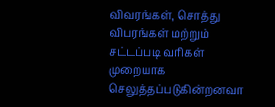விவரங்கள், சொத்து விபரங்கள் மற்றும் சட்டப்படி வரிகள் முறையாக செலுத்தப்படுகின்றனவா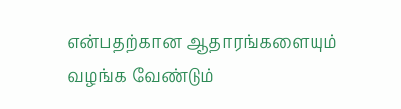என்பதற்கான ஆதாரங்களையும் வழங்க வேண்டும்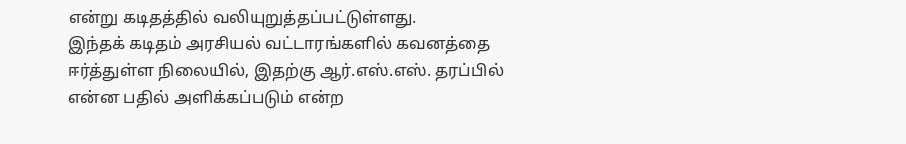என்று கடிதத்தில் வலியுறுத்தப்பட்டுள்ளது.
இந்தக் கடிதம் அரசியல் வட்டாரங்களில் கவனத்தை ஈர்த்துள்ள நிலையில், இதற்கு ஆர்.எஸ்.எஸ். தரப்பில் என்ன பதில் அளிக்கப்படும் என்ற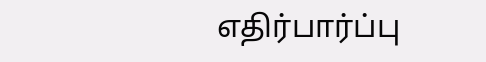எதிர்பார்ப்பு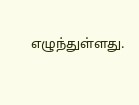எழுந்துள்ளது.